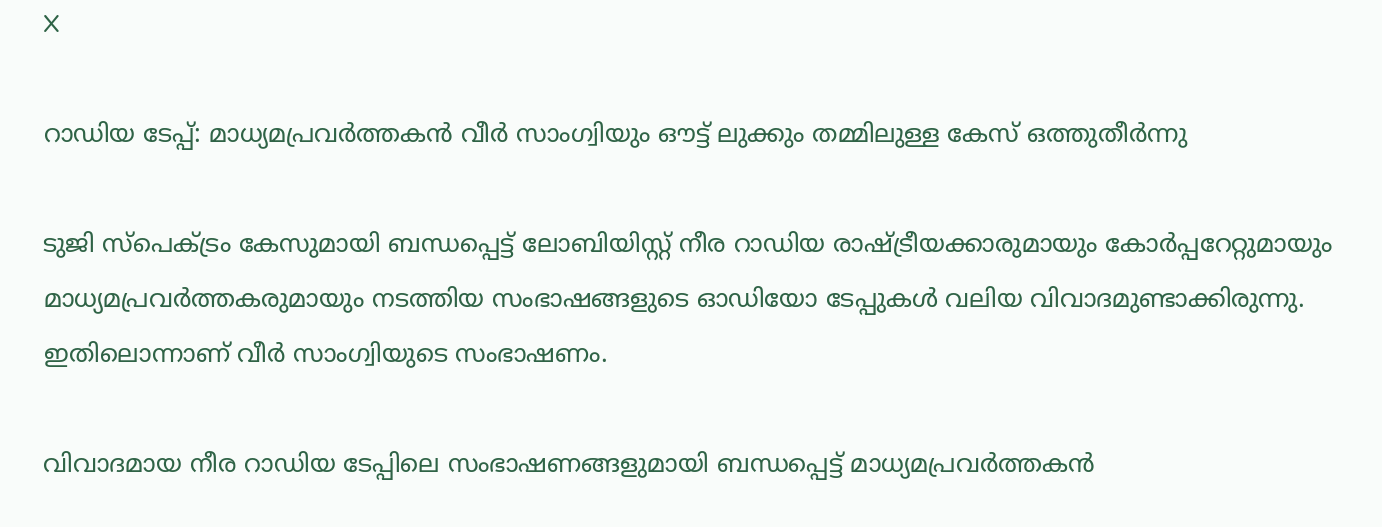X

റാഡിയ ടേപ്പ്: മാധ്യമപ്രവര്‍ത്തകന്‍ വീര്‍ സാംഗ്വിയും ഔട്ട് ലുക്കും തമ്മിലുള്ള കേസ് ഒത്തുതീര്‍ന്നു

ടുജി സ്‌പെക്ട്രം കേസുമായി ബന്ധപ്പെട്ട് ലോബിയിസ്റ്റ് നീര റാഡിയ രാഷ്ട്രീയക്കാരുമായും കോര്‍പ്പറേറ്റുമായും മാധ്യമപ്രവര്‍ത്തകരുമായും നടത്തിയ സംഭാഷങ്ങളുടെ ഓഡിയോ ടേപ്പുകള്‍ വലിയ വിവാദമുണ്ടാക്കിരുന്നു. ഇതിലൊന്നാണ് വീര്‍ സാംഗ്വിയുടെ സംഭാഷണം.

വിവാദമായ നീര റാഡിയ ടേപ്പിലെ സംഭാഷണങ്ങളുമായി ബന്ധപ്പെട്ട് മാധ്യമപ്രവര്‍ത്തകന്‍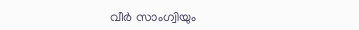വീര്‍ സാംഗ്വിയും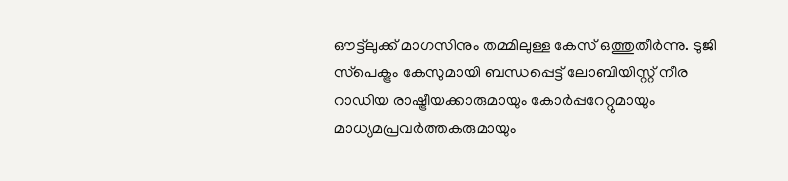ഔട്ട്‌ലുക്ക് മാഗസിനും തമ്മിലുള്ള കേസ് ഒത്തുതീര്‍ന്നു. ടുജി സ്‌പെക്ട്രം കേസുമായി ബന്ധപ്പെട്ട് ലോബിയിസ്റ്റ് നീര റാഡിയ രാഷ്ട്രീയക്കാരുമായും കോര്‍പ്പറേറ്റുമായും മാധ്യമപ്രവര്‍ത്തകരുമായും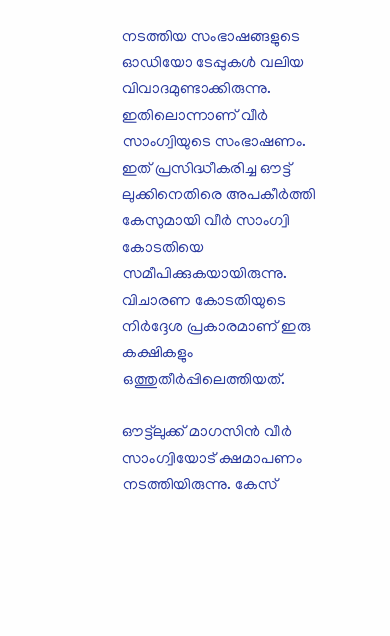നടത്തിയ സംഭാഷങ്ങളുടെ ഓഡിയോ ടേപ്പുകള്‍ വലിയ വിവാദമുണ്ടാക്കിരുന്നു. ഇതിലൊന്നാണ് വീര്‍ സാംഗ്വിയുടെ സംഭാഷണം. ഇത് പ്രസിദ്ധീകരിച്ച ഔട്ട് ലുക്കിനെതിരെ അപകീര്‍ത്തി കേസുമായി വീര്‍ സാംഗ്വി കോടതിയെ സമീപിക്കുകയായിരുന്നു. വിചാരണ കോടതിയുടെ നിര്‍ദ്ദേശ പ്രകാരമാണ് ഇരു കക്ഷികളും ഒത്തുതീര്‍പ്പിലെത്തിയത്.

ഔട്ട്‌ലുക്ക് മാഗസിന്‍ വീര്‍ സാംഗ്വിയോട് ക്ഷമാപണം നടത്തിയിരുന്നു. കേസ്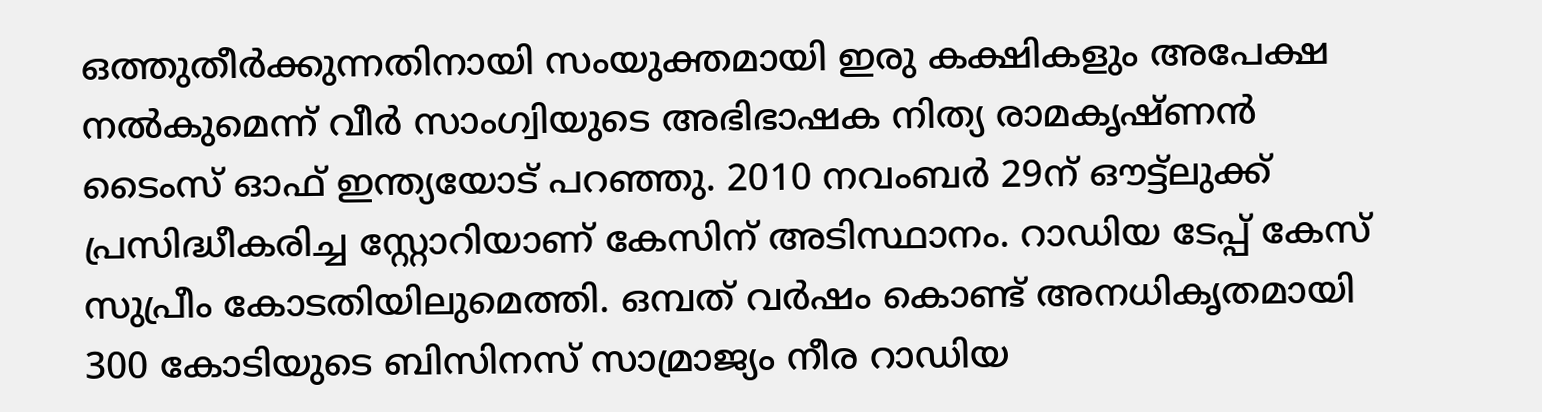ഒത്തുതീര്‍ക്കുന്നതിനായി സംയുക്തമായി ഇരു കക്ഷികളും അപേക്ഷ നല്‍കുമെന്ന് വീര്‍ സാംഗ്വിയുടെ അഭിഭാഷക നിത്യ രാമകൃഷ്ണന്‍ ടൈംസ് ഓഫ് ഇന്ത്യയോട് പറഞ്ഞു. 2010 നവംബര്‍ 29ന് ഔട്ട്‌ലുക്ക് പ്രസിദ്ധീകരിച്ച സ്റ്റോറിയാണ് കേസിന് അടിസ്ഥാനം. റാഡിയ ടേപ്പ് കേസ് സുപ്രീം കോടതിയിലുമെത്തി. ഒമ്പത് വര്‍ഷം കൊണ്ട് അനധികൃതമായി 300 കോടിയുടെ ബിസിനസ് സാമ്രാജ്യം നീര റാഡിയ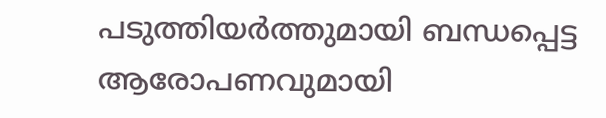പടുത്തിയര്‍ത്തുമായി ബന്ധപ്പെട്ട ആരോപണവുമായി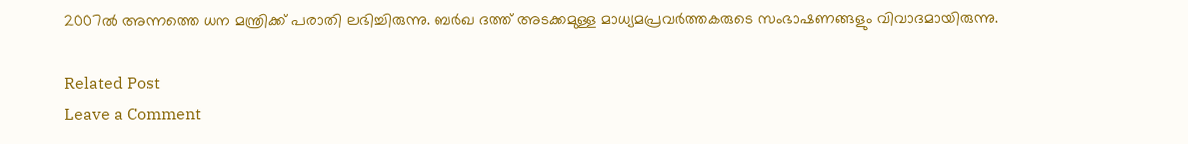2007ല്‍ അന്നത്തെ ധന മന്ത്രിക്ക് പരാതി ലഭിച്ചിരുന്നു. ബര്‍ഖ ദത്ത് അടക്കമുള്ള മാധ്യമപ്രവര്‍ത്തകരുടെ സംഭാഷണങ്ങളും വിവാദമായിരുന്നു.

Related Post
Leave a Comment